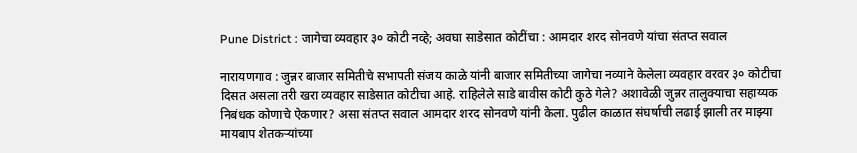Pune District : जागेचा व्यवहार ३० कोटी नव्हे; अवघा साडेसात कोटींचा : आमदार शरद सोनवणे यांचा संतप्त सवाल

नारायणगाव : जुन्नर बाजार समितीचे सभापती संजय काळे यांनी बाजार समितीच्या जागेचा नव्याने केलेला व्यवहार वरवर ३० कोटीचा दिसत असला तरी खरा व्यवहार साडेसात कोटीचा आहे. राहिलेले साडे बावीस कोटी कुठे गेले? अशावेळी जुन्नर तालुक्याचा सहाय्यक निबंधक कोणाचे ऐकणार? असा संतप्त सवाल आमदार शरद सोनवणे यांनी केला. पुढील काळात संघर्षाची लढाई झाली तर माझ्या मायबाप शेतकऱ्यांच्या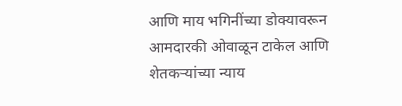आणि माय भगिनींच्या डोक्यावरून आमदारकी ओवाळून टाकेल आणि शेतकऱ्यांच्या न्याय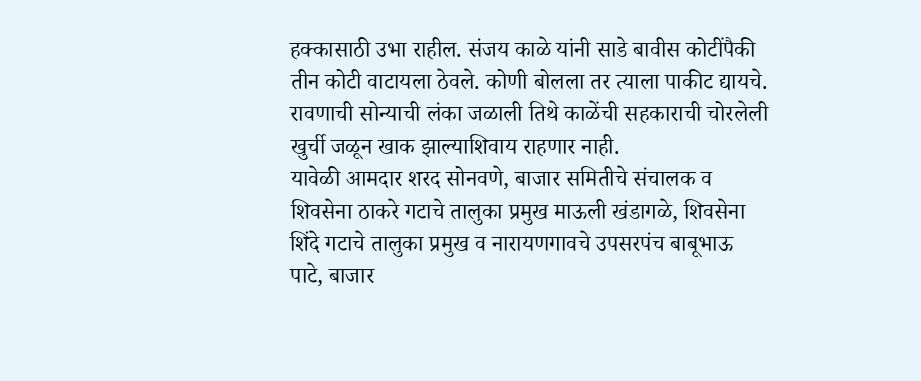हक्कासाठी उभा राहील. संजय काळे यांनी साडे बावीस कोटींपैकी तीन कोटी वाटायला ठेवले. कोणी बोलला तर त्याला पाकीट द्यायचे. रावणाची सोन्याची लंका जळाली तिथे काळेंची सहकाराची चोरलेली खुर्ची जळून खाक झाल्याशिवाय राहणार नाही.
यावेळी आमदार शरद सोनवणे, बाजार समितीचे संचालक व शिवसेना ठाकरे गटाचे तालुका प्रमुख माऊली खंडागळे, शिवसेना शिंदे गटाचे तालुका प्रमुख व नारायणगावचे उपसरपंच बाबूभाऊ पाटे, बाजार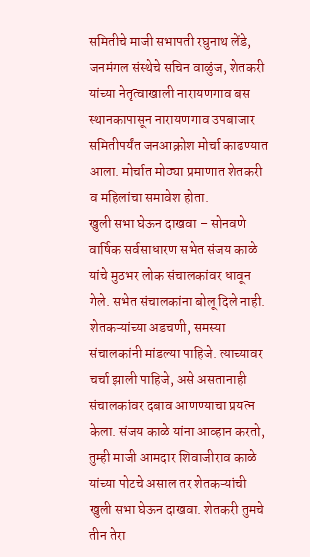समितीचे माजी सभापती रघुनाथ लेंडे, जनमंगल संस्थेचे सचिन वाळुंज, शेतकरी यांच्या नेतृत्वाखाली नारायणगाव बस स्थानकापासून नारायणगाव उपबाजार समितीपर्यंत जनआक्रोश मोर्चा काढण्यात आला. मोर्चात मोठ्या प्रमाणात शेतकरी व महिलांचा समावेश होता.
खुली सभा घेऊन दाखवा – सोनवणे
वार्षिक सर्वसाधारण सभेत संजय काळे यांचे मुठभर लोक संचालकांवर धावून गेले. सभेत संचालकांना बोलू दिले नाही. शेतकऱ्यांच्या अडचणी, समस्या संचालकांनी मांडल्या पाहिजे. त्याच्यावर चर्चा झाली पाहिजे, असे असतानाही संचालकांवर दबाव आणण्याचा प्रयत्न केला. संजय काळे यांना आव्हान करतो, तुम्ही माजी आमदार शिवाजीराव काळे यांच्या पोटचे असाल तर शेतकऱ्यांची खुली सभा घेऊन दाखवा. शेतकरी तुमचे तीन तेरा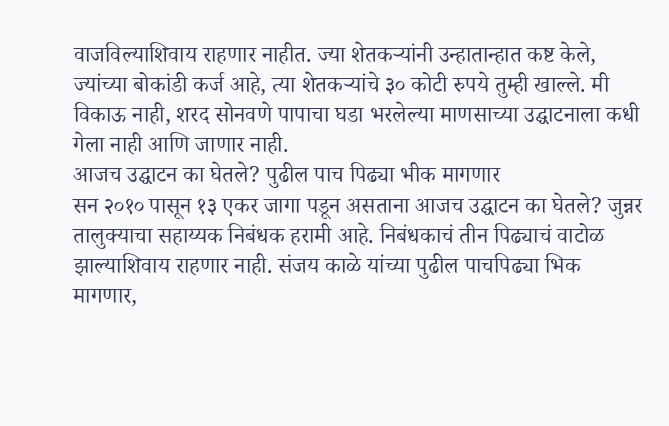वाजविल्याशिवाय राहणार नाहीत. ज्या शेतकऱ्यांनी उन्हातान्हात कष्ट केले, ज्यांच्या बोकांडी कर्ज आहे, त्या शेतकऱ्यांचे ३० कोटी रुपये तुम्ही खाल्ले. मी विकाऊ नाही, शरद सोनवणे पापाचा घडा भरलेल्या माणसाच्या उद्घाटनाला कधी गेला नाही आणि जाणार नाही.
आजच उद्घाटन का घेतले? पुढील पाच पिढ्या भीक मागणार
सन २०१० पासून १३ एकर जागा पडून असताना आजच उद्घाटन का घेतले? जुन्नर तालुक्याचा सहाय्यक निबंधक हरामी आहे. निबंधकाचं तीन पिढ्याचं वाटोळ झाल्याशिवाय राहणार नाही. संजय काळे यांच्या पुढील पाचपिढ्या भिक मागणार,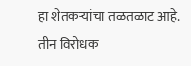हा शेतकऱ्यांचा तळतळाट आहे. तीन विरोधक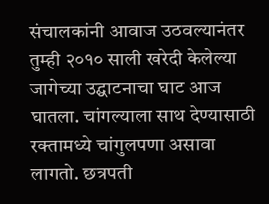संचालकांनी आवाज उठवल्यानंतर तुम्ही २०१० साली खरेदी केलेल्या जागेच्या उद्घाटनाचा घाट आज घातला. चांगल्याला साथ देण्यासाठी रक्तामध्ये चांगुलपणा असावा लागतो. छत्रपती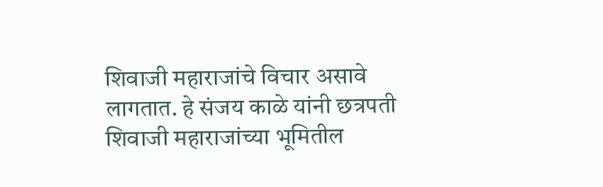शिवाजी महाराजांचे विचार असावे लागतात. हे संजय काळे यांनी छत्रपती शिवाजी महाराजांच्या भूमितील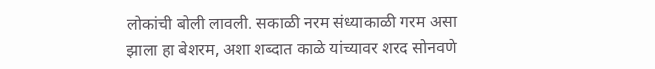लोकांची बोली लावली. सकाळी नरम संध्याकाळी गरम असा झाला हा बेशरम, अशा शब्दात काळे यांच्यावर शरद सोनवणे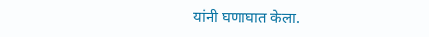यांनी घणाघात केला.